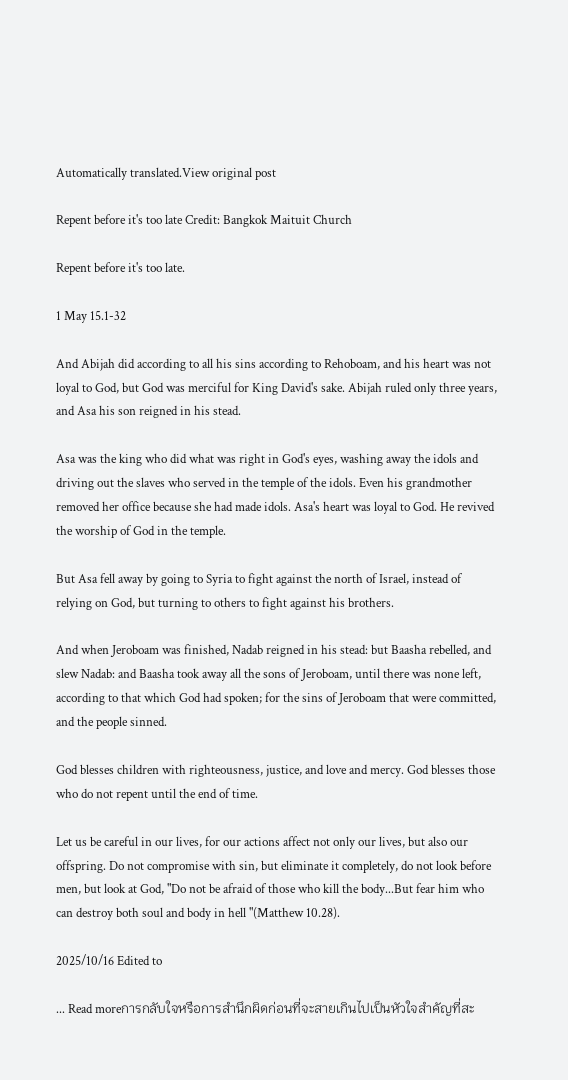Automatically translated.View original post

Repent before it's too late Credit: Bangkok Maituit Church

Repent before it's too late.

1 May 15.1-32

And Abijah did according to all his sins according to Rehoboam, and his heart was not loyal to God, but God was merciful for King David's sake. Abijah ruled only three years, and Asa his son reigned in his stead.

Asa was the king who did what was right in God's eyes, washing away the idols and driving out the slaves who served in the temple of the idols. Even his grandmother removed her office because she had made idols. Asa's heart was loyal to God. He revived the worship of God in the temple.

But Asa fell away by going to Syria to fight against the north of Israel, instead of relying on God, but turning to others to fight against his brothers.

And when Jeroboam was finished, Nadab reigned in his stead: but Baasha rebelled, and slew Nadab: and Baasha took away all the sons of Jeroboam, until there was none left, according to that which God had spoken; for the sins of Jeroboam that were committed, and the people sinned.

God blesses children with righteousness, justice, and love and mercy. God blesses those who do not repent until the end of time.

Let us be careful in our lives, for our actions affect not only our lives, but also our offspring. Do not compromise with sin, but eliminate it completely, do not look before men, but look at God, "Do not be afraid of those who kill the body...But fear him who can destroy both soul and body in hell "(Matthew 10.28).

2025/10/16 Edited to

... Read moreการกลับใจหรือการสำนึกผิดก่อนที่จะสายเกินไปเป็นหัวใจสำคัญที่สะ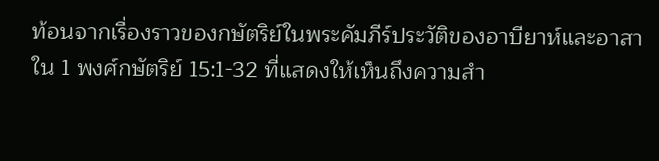ท้อนจากเรื่องราวของกษัตริย์ในพระคัมภีร์ประวัติของอาบียาห์และอาสาใน 1 พงศ์กษัตริย์ 15:1-32 ที่แสดงให้เห็นถึงความสำ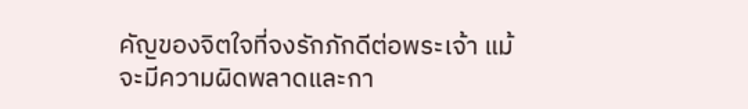คัญของจิตใจที่จงรักภักดีต่อพระเจ้า แม้จะมีความผิดพลาดและกา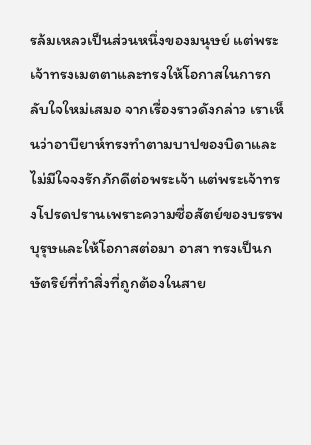รล้มเหลวเป็นส่วนหนึ่งของมนุษย์ แต่พระเจ้าทรงเมตตาและทรงให้โอกาสในการกลับใจใหม่เสมอ จากเรื่องราวดังกล่าว เราเห็นว่าอาบียาห์ทรงทำตามบาปของบิดาและไม่มีใจจงรักภักดีต่อพระเจ้า แต่พระเจ้าทรงโปรดปรานเพราะความซื่อสัตย์ของบรรพบุรุษและให้โอกาสต่อมา อาสา ทรงเป็นกษัตริย์ที่ทำสิ่งที่ถูกต้องในสาย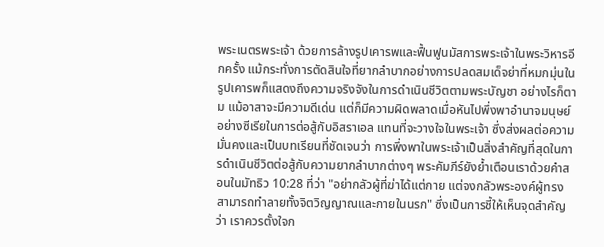พระเนตรพระเจ้า ด้วยการล้างรูปเคารพและฟื้นฟูนมัสการพระเจ้าในพระวิหารอีกครั้ง แม้กระทั่งการตัดสินใจที่ยากลำบากอย่างการปลดสมเด็จย่าที่หมกมุ่นในรูปเคารพก็แสดงถึงความจริงจังในการดำเนินชีวิตตามพระบัญชา อย่างไรก็ตาม แม้อาสาจะมีความดีเด่น แต่ก็มีความผิดพลาดเมื่อหันไปพึ่งพาอำนาจมนุษย์อย่างซีเรียในการต่อสู้กับอิสราเอล แทนที่จะวางใจในพระเจ้า ซึ่งส่งผลต่อความมั่นคงและเป็นบทเรียนที่ชัดเจนว่า การพึ่งพาในพระเจ้าเป็นสิ่งสำคัญที่สุดในการดำเนินชีวิตต่อสู้กับความยากลำบากต่างๆ พระคัมภีร์ยังย้ำเตือนเราด้วยคำสอนในมัทธิว 10:28 ที่ว่า "อย่ากลัวผู้ที่ฆ่าได้แต่กาย แต่จงกลัวพระองค์ผู้ทรงสามารถทำลายทั้งจิตวิญญาณและกายในนรก" ซึ่งเป็นการชี้ให้เห็นจุดสำคัญว่า เราควรตั้งใจก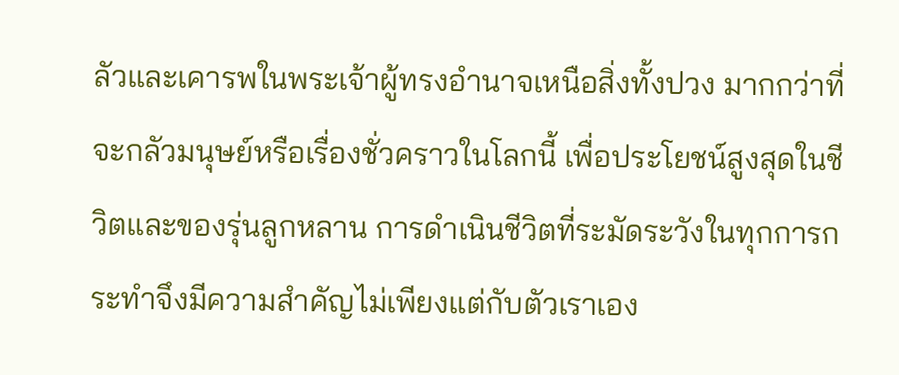ลัวและเคารพในพระเจ้าผู้ทรงอำนาจเหนือสิ่งทั้งปวง มากกว่าที่จะกลัวมนุษย์หรือเรื่องชั่วคราวในโลกนี้ เพื่อประโยชน์สูงสุดในชีวิตและของรุ่นลูกหลาน การดำเนินชีวิตที่ระมัดระวังในทุกการกระทำจึงมีความสำคัญไม่เพียงแต่กับตัวเราเอง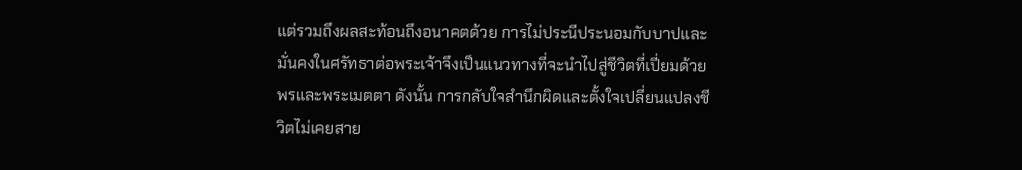แต่รวมถึงผลสะท้อนถึงอนาคตด้วย การไม่ประนีประนอมกับบาปและมั่นคงในศรัทธาต่อพระเจ้าจึงเป็นแนวทางที่จะนำไปสู่ชีวิตที่เปี่ยมด้วยพรและพระเมตตา ดังนั้น การกลับใจสำนึกผิดและตั้งใจเปลี่ยนแปลงชีวิตไม่เคยสาย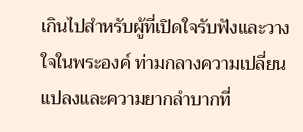เกินไปสำหรับผู้ที่เปิดใจรับฟังและวางใจในพระองค์ ท่ามกลางความเปลี่ยนแปลงและความยากลำบากที่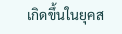เกิดขึ้นในยุคส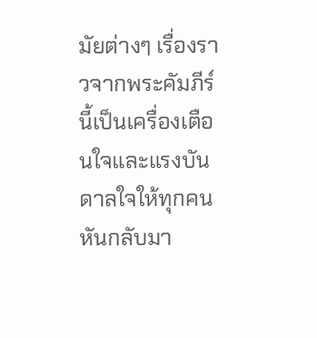มัยต่างๆ เรื่องราวจากพระคัมภีร์นี้เป็นเครื่องเตือนใจและแรงบันดาลใจให้ทุกคนหันกลับมา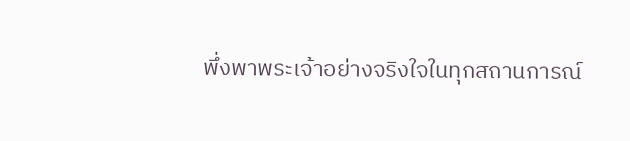พึ่งพาพระเจ้าอย่างจริงใจในทุกสถานการณ์